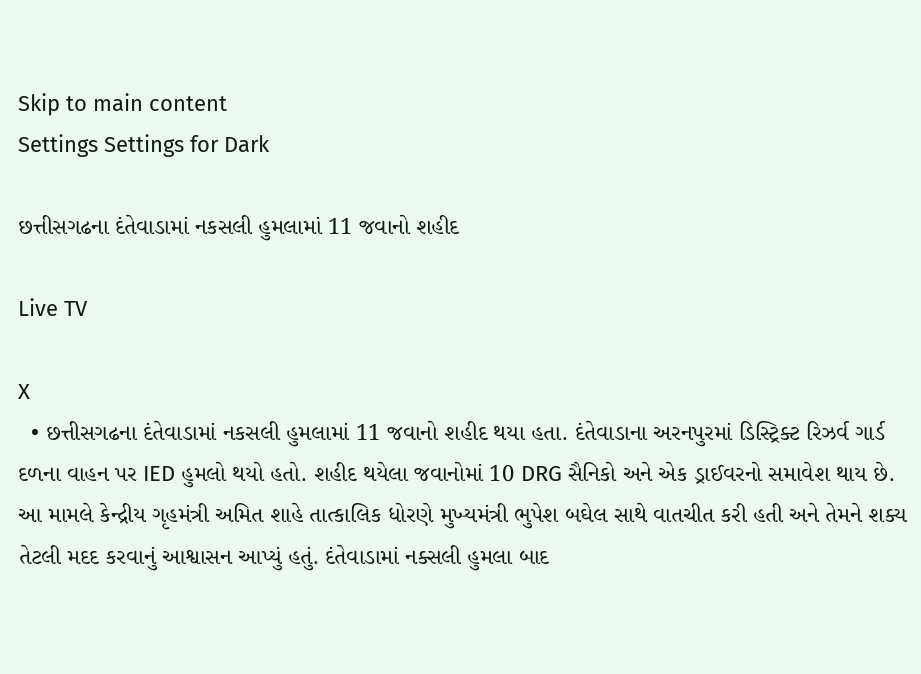Skip to main content
Settings Settings for Dark

છત્તીસગઢના દંતેવાડામાં નકસલી હુમલામાં 11 જવાનો શહીદ

Live TV

X
  • છત્તીસગઢના દંતેવાડામાં નકસલી હુમલામાં 11 જવાનો શહીદ થયા હતા. દંતેવાડાના અરનપુરમાં ડિસ્ટ્રિક્ટ રિઝર્વ ગાર્ડ દળના વાહન પર IED હુમલો થયો હતો. શહીદ થયેલા જવાનોમાં 10 DRG સૈનિકો અને એક ડ્રાઈવરનો સમાવેશ થાય છે. આ મામલે કેન્દ્રીય ગૃહમંત્રી અમિત શાહે તાત્કાલિક ધોરણે મુખ્યમંત્રી ભુપેશ બઘેલ સાથે વાતચીત કરી હતી અને તેમને શક્ય તેટલી મદદ કરવાનું આશ્વાસન આપ્યું હતું. દંતેવાડામાં નક્સલી હુમલા બાદ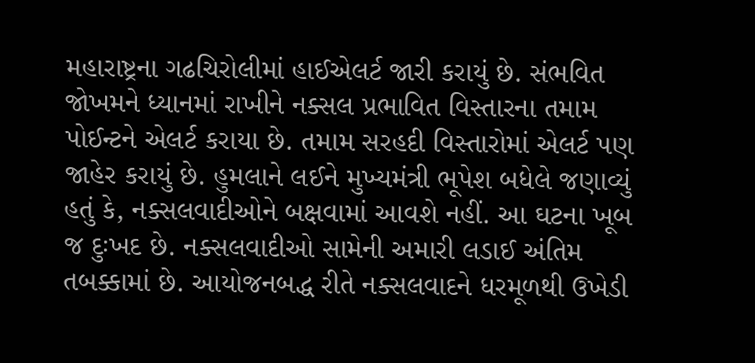મહારાષ્ટ્રના ગઢચિરોલીમાં હાઈએલર્ટ જારી કરાયું છે. સંભવિત જોખમને ધ્યાનમાં રાખીને નક્સલ પ્રભાવિત વિસ્તારના તમામ પોઈન્ટને એલર્ટ કરાયા છે. તમામ સરહદી વિસ્તારોમાં એલર્ટ પણ જાહેર કરાયું છે. હુમલાને લઈને મુખ્યમંત્રી ભૂપેશ બધેલે જણાવ્યું હતું કે, નક્સલવાદીઓને બક્ષવામાં આવશે નહીં. આ ઘટના ખૂબ જ દુઃખદ છે. નક્સલવાદીઓ સામેની અમારી લડાઈ અંતિમ તબક્કામાં છે. આયોજનબદ્ધ રીતે નક્સલવાદને ધરમૂળથી ઉખેડી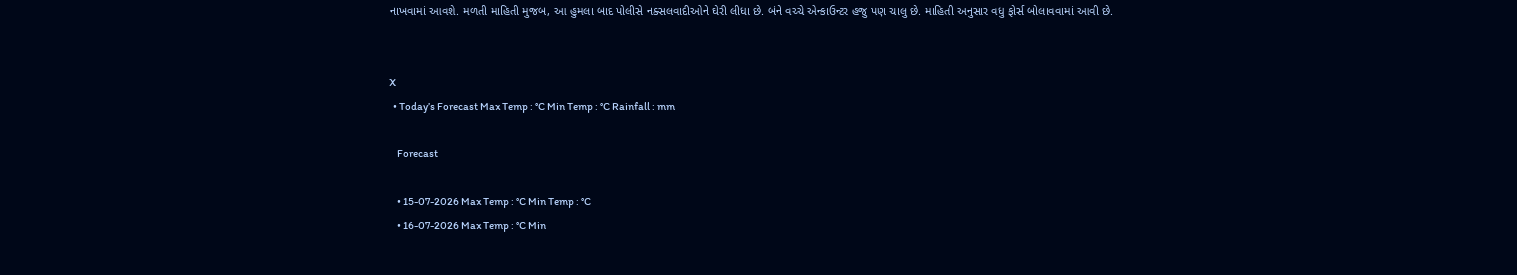નાખવામાં આવશે. મળતી માહિતી મુજબ, આ હુમલા બાદ પોલીસે નક્સલવાદીઓને ઘેરી લીધા છે. બંને વચ્ચે એન્કાઉન્ટર હજુ પણ ચાલુ છે. માહિતી અનુસાર વધુ ફોર્સ બોલાવવામાં આવી છે.


X
  • Today’s Forecast Max Temp : °C Min Temp : °C Rainfall : mm

    Forecast

    • 15-07-2026 Max Temp : °C Min Temp : °C
    • 16-07-2026 Max Temp : °C Min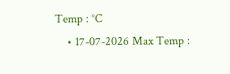Temp : °C
    • 17-07-2026 Max Temp :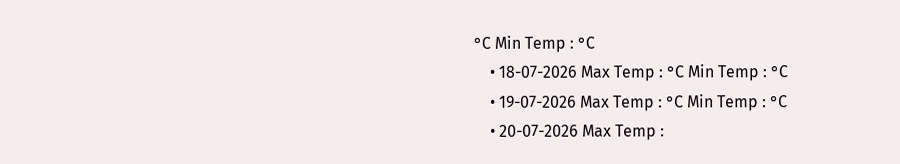°C Min Temp : °C
    • 18-07-2026 Max Temp : °C Min Temp : °C
    • 19-07-2026 Max Temp : °C Min Temp : °C
    • 20-07-2026 Max Temp :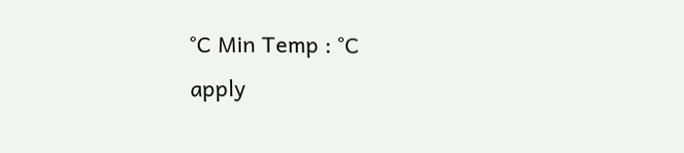°C Min Temp : °C
apply